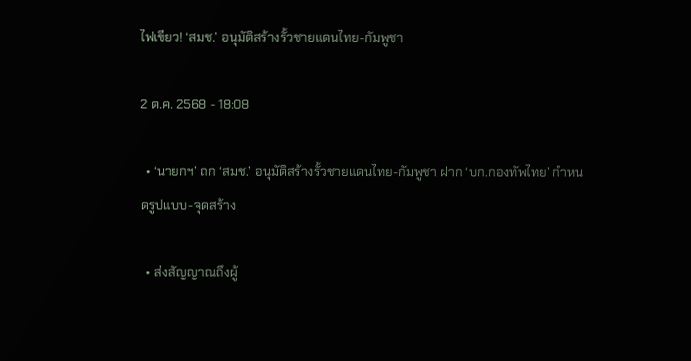ไฟเขียว! ‘สมช.’ อนุมัติสร้างรั้วชายแดนไทย-กัมพูชา

2 ต.ค. 2568 - 18:08

  • ‘นายกฯ’ ถก ‘สมช.’ อนุมัติสร้างรั้วชายแดนไทย-กัมพูชา ฝาก ‘บก.กองทัพไทย’ กำหนดรูปแบบ-จุดสร้าง

  • ส่งสัญญาณถึงผู้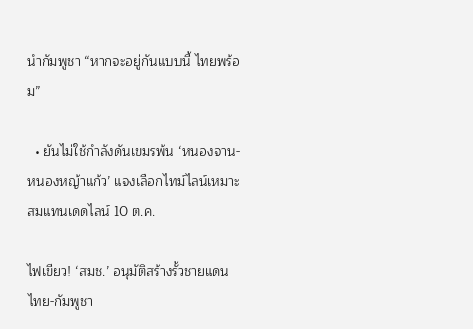นำกัมพูชา “หากจะอยู่กันแบบนี้ ไทยพร้อม”

  • ยันไม่ใช้กำลังดันเขมรพ้น ‘หนองจาน-หนองหญ้าแก้ว’ แจงเลือกไทม์ไลน์เหมาะสมแทนเดดไลน์ 10 ต.ค.

ไฟเขียว! ‘สมช.’ อนุมัติสร้างรั้วชายแดนไทย-กัมพูชา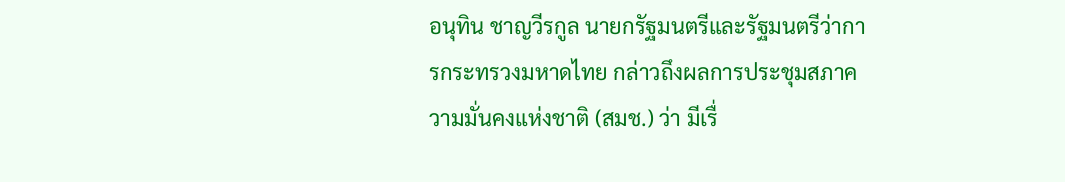อนุทิน ชาญวีรกูล นายกรัฐมนตรีและรัฐมนตรีว่าการกระทรวงมหาดไทย กล่าวถึงผลการประชุมสภาความมั่นคงแห่งชาติ (สมช.) ว่า มีเรื่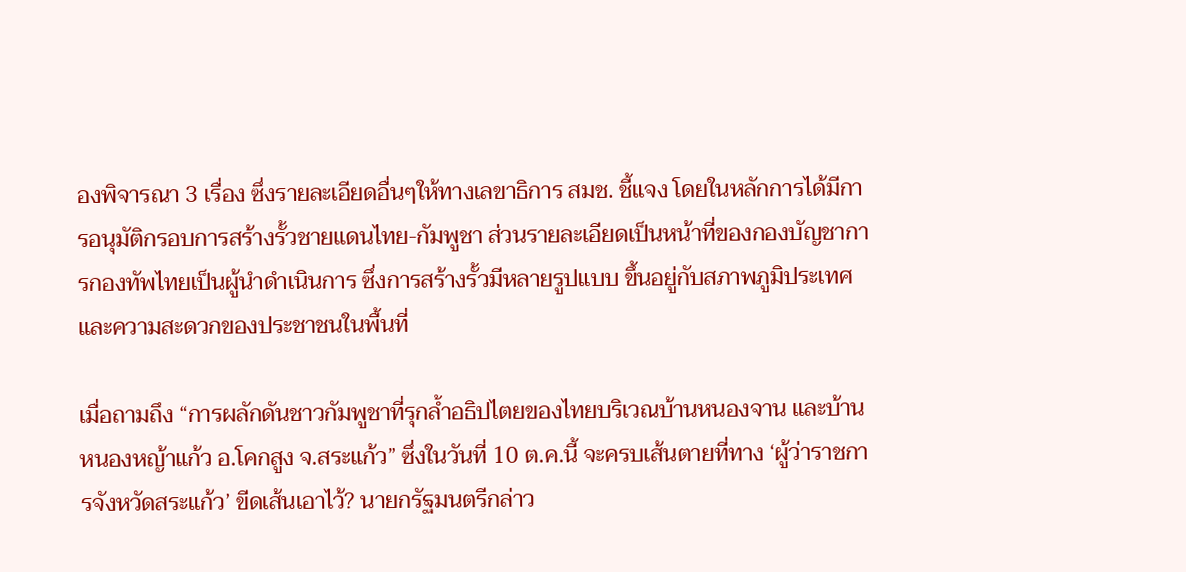องพิจารณา 3 เรื่อง ซึ่งรายละเอียดอื่นๆให้ทางเลขาธิการ สมช. ชี้แจง โดยในหลักการได้มีการอนุมัติกรอบการสร้างรั้วชายแดนไทย-กัมพูชา ส่วนรายละเอียดเป็นหน้าที่ของกองบัญชาการกองทัพไทยเป็นผู้นำดำเนินการ ซึ่งการสร้างรั้วมีหลายรูปแบบ ขึ้นอยู่กับสภาพภูมิประเทศ และความสะดวกของประชาชนในพื้นที่

เมื่อถามถึง “การผลักดันชาวกัมพูชาที่รุกล้ำอธิปไตยของไทยบริเวณบ้านหนองจาน และบ้านหนองหญ้าแก้ว อ.โคกสูง จ.สระแก้ว” ซึ่งในวันที่ 10 ต.ค.นี้ จะครบเส้นตายที่ทาง ‘ผู้ว่าราชการจังหวัดสระแก้ว’ ขีดเส้นเอาไว้? นายกรัฐมนตรีกล่าว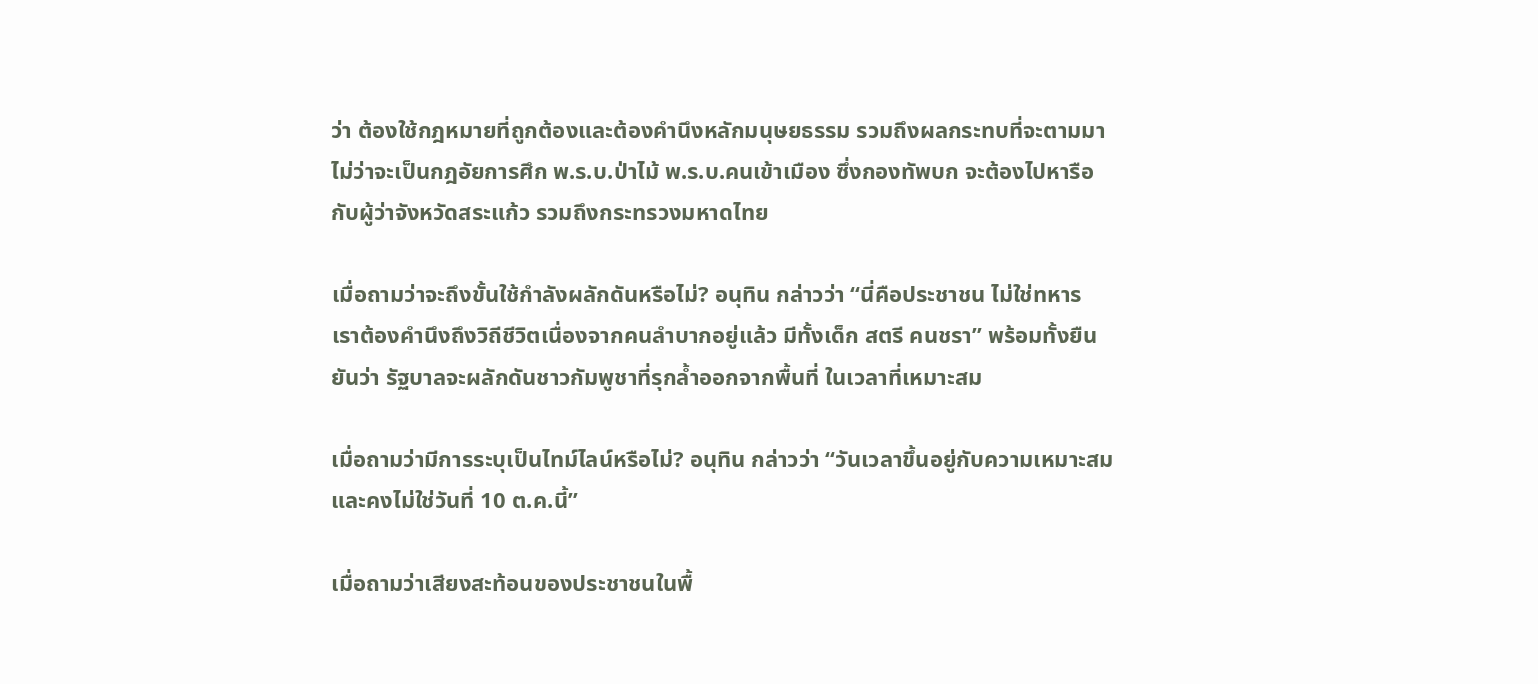ว่า ต้องใช้กฎหมายที่ถูกต้องและต้องคำนึงหลักมนุษยธรรม รวมถึงผลกระทบที่จะตามมา ไม่ว่าจะเป็นกฎอัยการศึก พ.ร.บ.ป่าไม้ พ.ร.บ.คนเข้าเมือง ซึ่งกองทัพบก จะต้องไปหารือกับผู้ว่าจังหวัดสระแก้ว รวมถึงกระทรวงมหาดไทย

เมื่อถามว่าจะถึงขั้นใช้กำลังผลักดันหรือไม่? อนุทิน กล่าวว่า “นี่คือประชาชน ไม่ใช่ทหาร เราต้องคำนึงถึงวิถีชีวิตเนื่องจากคนลำบากอยู่แล้ว มีทั้งเด็ก สตรี คนชรา” พร้อมทั้งยืนยันว่า รัฐบาลจะผลักดันชาวกัมพูชาที่รุกล้ำออกจากพื้นที่ ในเวลาที่เหมาะสม

เมื่อถามว่ามีการระบุเป็นไทม์ไลน์หรือไม่? อนุทิน กล่าวว่า “วันเวลาขึ้นอยู่กับความเหมาะสม และคงไม่ใช่วันที่ 10 ต.ค.นี้”

เมื่อถามว่าเสียงสะท้อนของประชาชนในพื้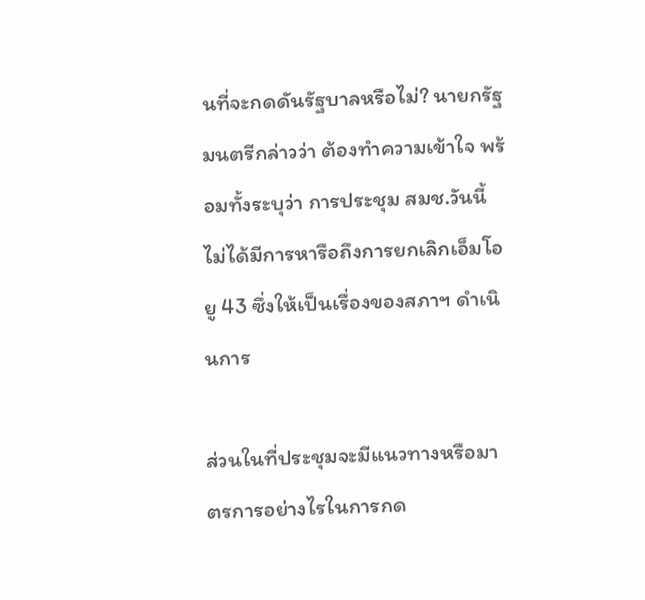นที่จะกดดันรัฐบาลหรือไม่? นายกรัฐมนตรีกล่าวว่า ต้องทำความเข้าใจ พร้อมทั้งระบุว่า การประชุม สมช.วันนี้ ไม่ได้มีการหารือถึงการยกเลิกเอ็มโอยู 43 ซึ่งให้เป็นเรื่องของสภาฯ ดำเนินการ

ส่วนในที่ประชุมจะมีแนวทางหรือมาตรการอย่างไรในการกด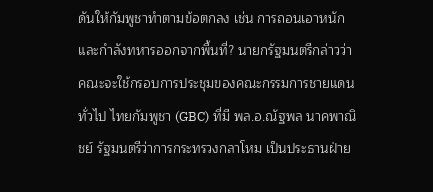ดันให้กัมพูชาทำตามข้อตกลง เช่น การถอนเอาหนักและกำลังทหารออกจากพื้นที่? นายกรัฐมนตรีกล่าวว่า คณะจะใช้กรอบการประชุมของคณะกรรมการชายแดนทั่วไป ไทยกัมพูชา (GBC) ที่มี พล.อ.ณัฐพล นาคพาณิชย์ รัฐมนตรีว่าการกระทรวงกลาโหม เป็นประธานฝ่าย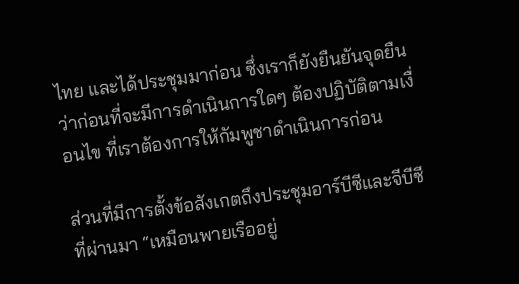ไทย และได้ประชุมมาก่อน ซึ่งเราก็ยังยืนยันจุดยืนว่าก่อนที่จะมีการดำเนินการใดๆ ต้องปฏิบัติตามเงื่อนไข ที่เราต้องการให้กัมพูชาดำเนินการก่อน

ส่วนที่มีการตั้งข้อสังเกตถึงประชุมอาร์บีซีและจีบีซีที่ผ่านมา “เหมือนพายเรืออยู่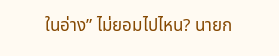ในอ่าง” ไม่ยอมไปไหน? นายก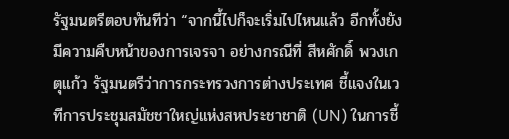รัฐมนตรีตอบทันทีว่า “จากนี้ไปก็จะเริ่มไปไหนแล้ว อีกทั้งยังมีความคืบหน้าของการเจรจา อย่างกรณีที่ สีหศักดิ์ พวงเกตุแก้ว รัฐมนตรีว่าการกระทรวงการต่างประเทศ ชี้แจงในเวทีการประชุมสมัชชาใหญ่แห่งสหประชาชาติ (UN) ในการชี้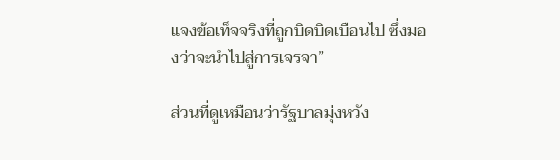แจงข้อเท็จจริงที่ถูกบิดบิดเบือนไป ซึ่งมองว่าจะนำไปสู่การเจรจา”

ส่วนที่ดูเหมือนว่ารัฐบาลมุ่งหวัง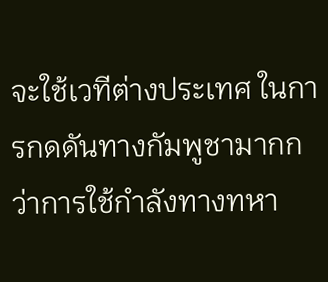จะใช้เวทีต่างประเทศ ในการกดดันทางกัมพูชามากกว่าการใช้กำลังทางทหา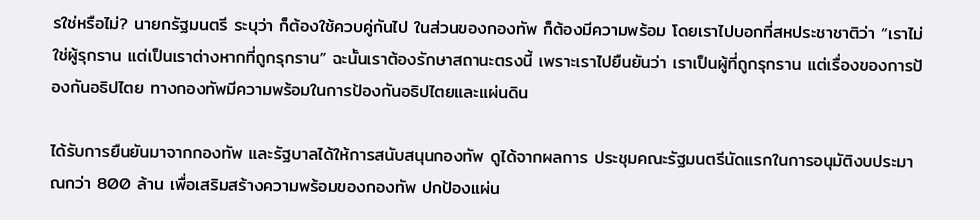รใช่หรือไม่? นายกรัฐมนตรี ระบุว่า ก็ต้องใช้ควบคู่กันไป ในส่วนของกองทัพ ก็ต้องมีความพร้อม โดยเราไปบอกที่สหประชาชาติว่า “เราไม่ใช่ผู้รุกราน แต่เป็นเราต่างหากที่ถูกรุกราน” ฉะนั้นเราต้องรักษาสถานะตรงนี้ เพราะเราไปยืนยันว่า เราเป็นผู้ที่ถูกรุกราน แต่เรื่องของการป้องกันอธิปไตย ทางกองทัพมีความพร้อมในการป้องกันอธิปไตยและแผ่นดิน

ได้รับการยืนยันมาจากกองทัพ และรัฐบาลได้ให้การสนับสนุนกองทัพ ดูได้จากผลการ ประชุมคณะรัฐมนตรีนัดแรกในการอนุมัติงบประมาณกว่า 800 ล้าน เพื่อเสริมสร้างความพร้อมของกองทัพ ปกป้องแผ่น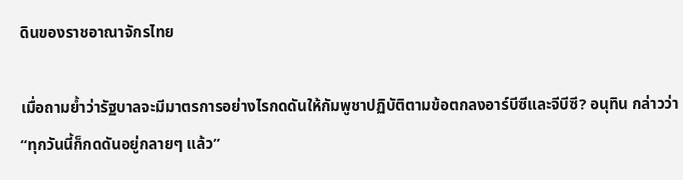ดินของราชอาณาจักรไทย

เมื่อถามย้ำว่ารัฐบาลจะมีมาตรการอย่างไรกดดันให้กัมพูชาปฏิบัติตามข้อตกลงอาร์บีซีและจีบีซี? อนุทิน กล่าวว่า “ทุกวันนี้ก็กดดันอยู่กลายๆ แล้ว”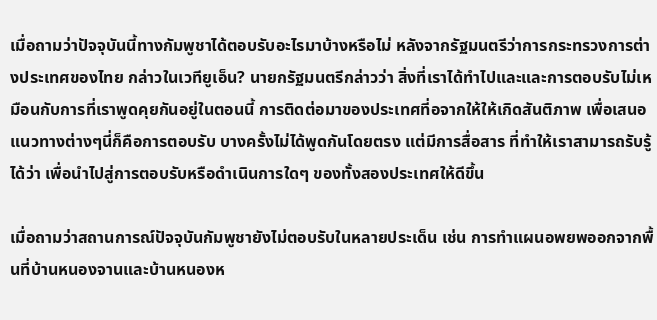เมื่อถามว่าปัจจุบันนี้ทางกัมพูชาได้ตอบรับอะไรมาบ้างหรือไม่ หลังจากรัฐมนตรีว่าการกระทรวงการต่างประเทศของไทย กล่าวในเวทียูเอ็น? นายกรัฐมนตรีกล่าวว่า สิ่งที่เราได้ทำไปและและการตอบรับไม่เหมือนกับการที่เราพูดคุยกันอยู่ในตอนนี้ การติดต่อมาของประเทศที่อจากให้ให้เกิดสันติภาพ เพื่อเสนอแนวทางต่างๆนี่ก็คือการตอบรับ บางครั้งไม่ได้พูดกันโดยตรง แต่มีการสื่อสาร ที่ทำให้เราสามารถรับรู้ได้ว่า เพื่อนำไปสู่การตอบรับหรือดำเนินการใดๆ ของทั้งสองประเทศให้ดีขึ้น

เมื่อถามว่าสถานการณ์ปัจจุบันกัมพูชายังไม่ตอบรับในหลายประเด็น เช่น การทำแผนอพยพออกจากพื้นที่บ้านหนองจานและบ้านหนองห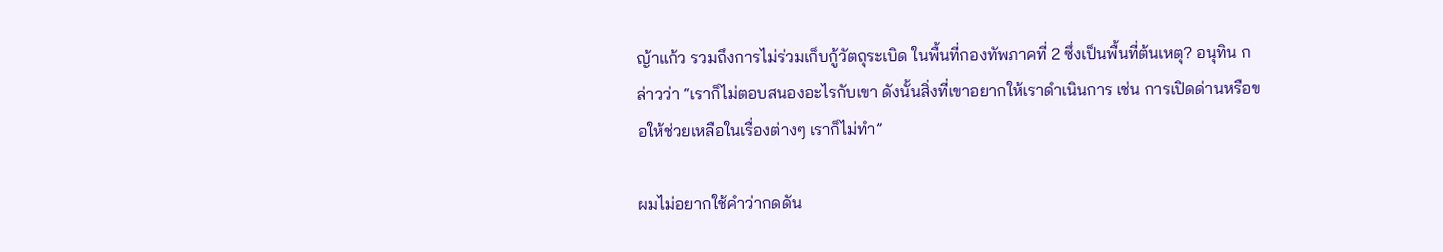ญ้าแก้ว รวมถึงการไม่ร่วมเก็บกู้วัตถุระเบิด ในพื้นที่กองทัพภาคที่ 2 ซึ่งเป็นพื้นที่ต้นเหตุ? อนุทิน กล่าวว่า “เราก็ไม่ตอบสนองอะไรกับเขา ดังนั้นสิ่งที่เขาอยากให้เราดำเนินการ เช่น การเปิดด่านหรือขอให้ช่วยเหลือในเรื่องต่างๆ เราก็ไม่ทำ”

ผมไม่อยากใช้คำว่ากดดัน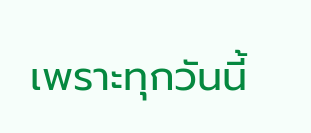เพราะทุกวันนี้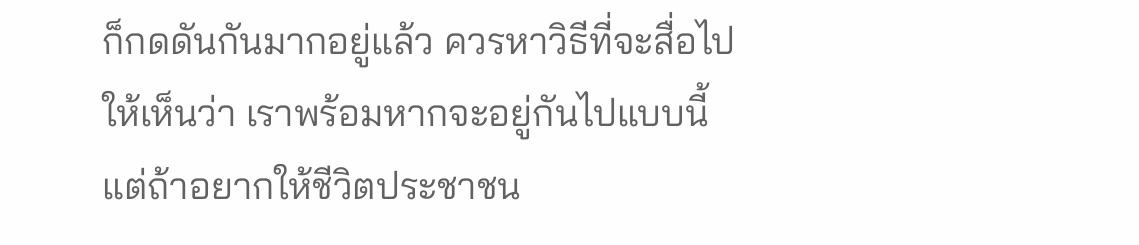ก็กดดันกันมากอยู่แล้ว ควรหาวิธีที่จะสื่อไปให้เห็นว่า เราพร้อมหากจะอยู่กันไปแบบนี้ แต่ถ้าอยากให้ชีวิตประชาชน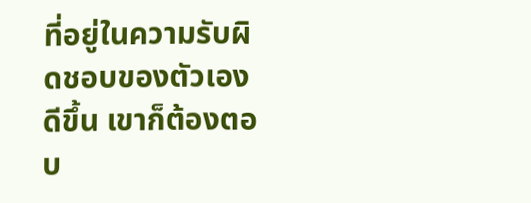ที่อยู่ในความรับผิดชอบของตัวเองดีขึ้น เขาก็ต้องตอบ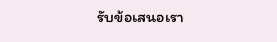รับข้อเสนอเรา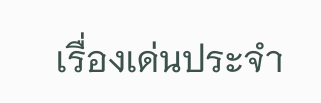เรื่องเด่นประจำ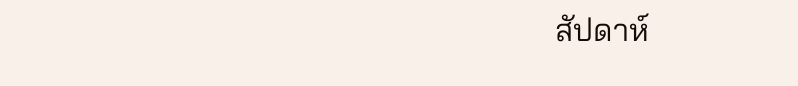สัปดาห์